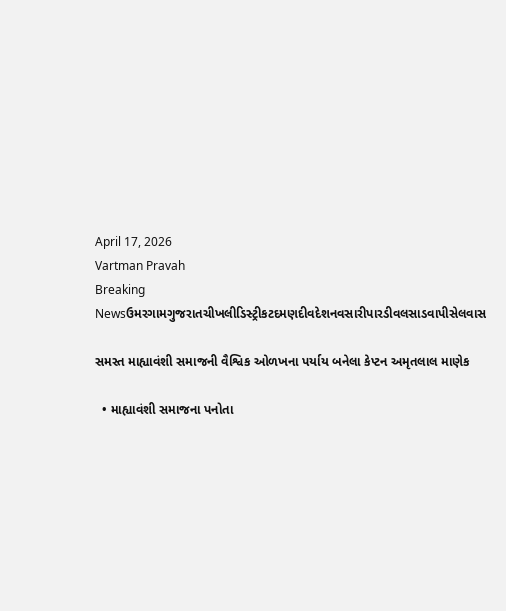April 17, 2026
Vartman Pravah
Breaking Newsઉમરગામગુજરાતચીખલીડિસ્ટ્રીકટદમણદીવદેશનવસારીપારડીવલસાડવાપીસેલવાસ

સમસ્‍ત માહ્યાવંશી સમાજની વૈશ્વિક ઓળખના પર્યાય બનેલા કેપ્‍ટન અમૃતલાલ માણેક

  • માહ્યાવંશી સમાજના પનોતા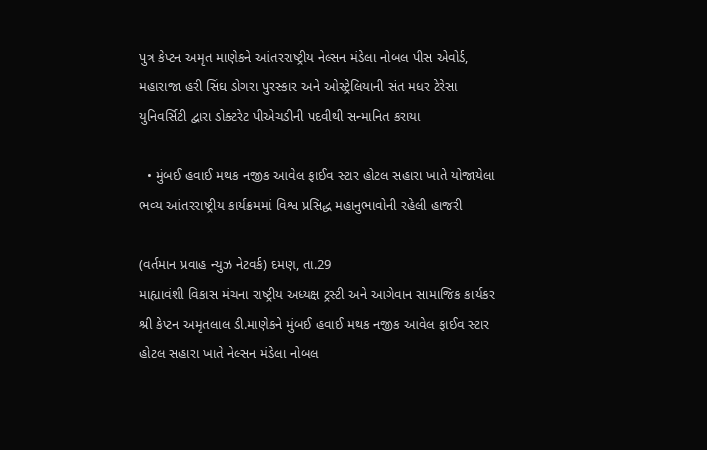પુત્ર કેપ્‍ટન અમૃત માણેકને આંતરરાષ્‍ટ્રીય નેલ્‍સન મંડેલા નોબલ પીસ એવોર્ડ, મહારાજા હરી સિંઘ ડોગરા પુરસ્‍કાર અને ઓસ્‍ટ્રેલિયાની સંત મધર ટેરેસા યુનિવર્સિટી દ્વારા ડોક્‍ટરેટ પીએચડીની પદવીથી સન્‍માનિત કરાયા

  • મુંબઈ હવાઈ મથક નજીક આવેલ ફાઈવ સ્‍ટાર હોટલ સહારા ખાતે યોજાયેલા ભવ્‍ય આંતરરાષ્‍ટ્રીય કાર્યક્રમમાં વિશ્વ પ્રસિદ્ધ મહાનુભાવોની રહેલી હાજરી

(વર્તમાન પ્રવાહ ન્‍યુઝ નેટવર્ક) દમણ, તા.29
માહ્યાવંશી વિકાસ મંચના રાષ્‍ટ્રીય અધ્‍યક્ષ ટ્રસ્‍ટી અને આગેવાન સામાજિક કાર્યકર શ્રી કેપ્‍ટન અમૃતલાલ ડી.માણેકને મુંબઈ હવાઈ મથક નજીક આવેલ ફાઈવ સ્‍ટાર હોટલ સહારા ખાતે નેલ્‍સન મંડેલા નોબલ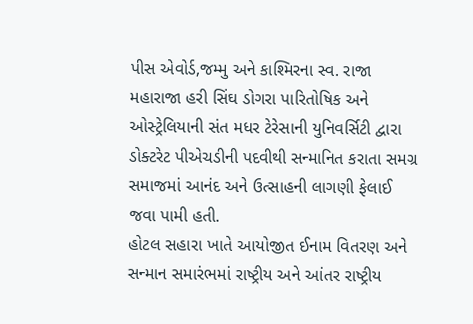પીસ એવોર્ડ,જમ્‍મુ અને કાશ્‍મિરના સ્‍વ. રાજા મહારાજા હરી સિંઘ ડોગરા પારિતોષિક અને ઓસ્‍ટ્રેલિયાની સંત મધર ટેરેસાની યુનિવર્સિટી દ્વારા ડોક્‍ટરેટ પીએચડીની પદવીથી સન્‍માનિત કરાતા સમગ્ર સમાજમાં આનંદ અને ઉત્‍સાહની લાગણી ફેલાઈ જવા પામી હતી.
હોટલ સહારા ખાતે આયોજીત ઈનામ વિતરણ અને સન્‍માન સમારંભમાં રાષ્‍ટ્રીય અને આંતર રાષ્‍ટ્રીય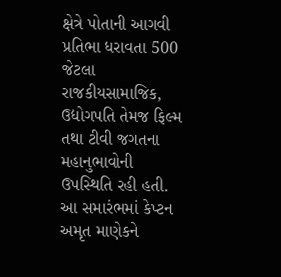ક્ષેત્રે પોતાની આગવી પ્રતિભા ધરાવતા 500 જેટલા રાજકીયસામાજિક, ઉદ્યોગપતિ તેમજ ફિલ્‍મ તથા ટીવી જગતના મહાનુભાવોની ઉપસ્‍થિતિ રહી હતી. આ સમારંભમાં કેપ્‍ટન અમૃત માણેકને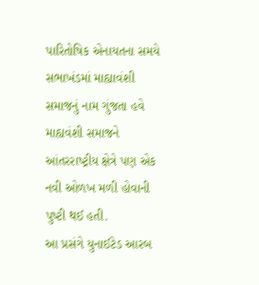પારિતોષિક એનાયતના સમયે સભાખંડમાં માહ્યાવંશી સમાજનું નામ ગુંજતા હવે માહ્યવંશી સમાજને આંતરરાષ્‍ટ્રીય ક્ષેત્રે પણ એક નવી ઓળખ મળી હોવાની પુષ્‍ટી થઈ હતી.
આ પ્રસંગે યુનાઈટેડ આરબ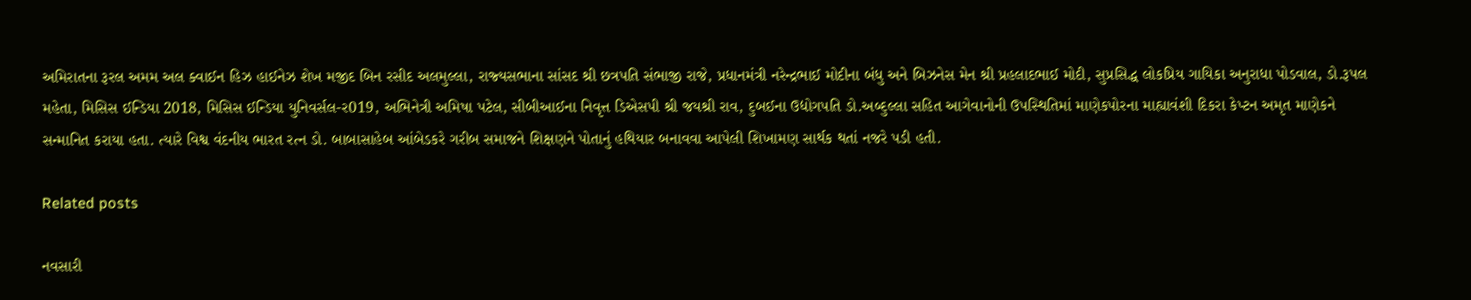અમિરાતના રૂરલ અમમ અલ ક્‍વાઈન હિઝ હાઈનેઝ શેખ મજીદ બિન રસીદ અલમુલ્લા, રાજ્‍યસભાના સાંસદ શ્રી છત્રપતિ સંભાજી રાજે, પ્રધાનમંત્રી નરેન્‍દ્રભાઈ મોદીના બંધુ અને બિઝનેસ મેન શ્રી પ્રહલાદભાઈ મોદી, સુપ્રસિદ્ધ લોકપ્રિય ગાયિકા અનુરાધા પોડવાલ, ડો.રૂપલ મહેતા, મિસિસ ઈન્‍ડિયા 2018, મિસિસ ઈન્‍ડિયા યુનિવર્સલ-ર019, અભિનેત્રી અમિષા પટેલ, સીબીઆઈના નિવૃત્ત ડિએસપી શ્રી જયશ્રી રાવ, દુબઈના ઉદ્યોગપતિ ડો.અબ્‍દુલ્લા સહિત આગેવાનોની ઉપસ્‍થિતિમાં માણેકપોરના માહ્યાવંશી દિકરા કેપ્‍ટન અમૃત માણેકને સન્‍માનિત કરાયા હતા. ત્‍યારે વિશ્વ વંદનીય ભારત રત્‍ન ડો. બાબાસાહેબ આંબેડકરે ગરીબ સમાજને શિક્ષણને પોતાનું હથિયાર બનાવવા આપેલી શિખામણ સાર્થક થતાં નજરે પડી હતી.

Related posts

નવસારી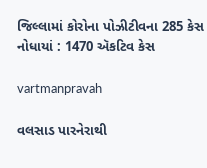જિલ્લામાં કોરોના પોઝીટીવના 285 કેસ નોધાયાં : 1470 ઍકટિવ કેસ

vartmanpravah

વલસાડ પારનેરાથી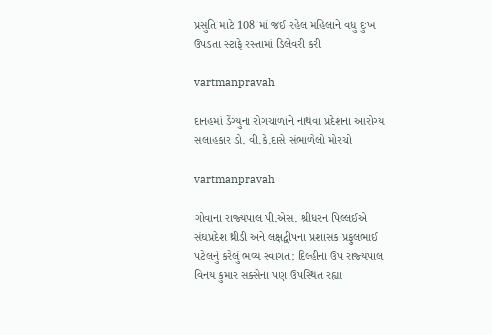પ્રસુતિ માટે 108 માં જઈ રહેલ મહિલાને વધુ દુઃખ ઉપડતા સ્‍ટાફે રસ્‍તામાં ડિલેવરી કરી

vartmanpravah

દાનહમાં ડેંગ્‍યુના રોગચાળાને નાથવા પ્રદેશના આરોગ્‍ય સલાહકાર ડો. વી.કે.દાસે સંભાળેલો મોરચો

vartmanpravah

ગોવાના રાજ્‍યપાલ પી.એસ. શ્રીધરન પિલ્લઈએ સંઘપ્રદેશ થ્રીડી અને લક્ષદ્વીપના પ્રશાસક પ્રફુલભાઈ પટેલનું કરેલું ભવ્‍ય સ્‍વાગત: દિલ્‍હીના ઉપ રાજ્‍યપાલ વિનય કુમાર સક્‍સેના પણ ઉપસ્‍થિત રહ્યા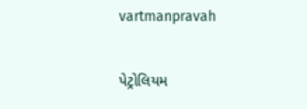vartmanpravah

પેટ્રોલિયમ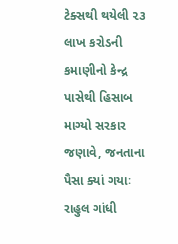ટેક્સથી થયેલી ૨૩ લાખ કરોડની કમાણીનો કેન્દ્ર પાસેથી હિસાબ માગ્યો સરકાર જણાવે, જનતાના પૈસા ક્યાં ગયાઃ રાહુલ ગાંધી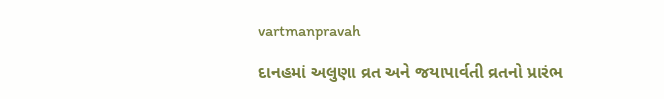vartmanpravah

દાનહમાં અલુણા વ્રત અને જયાપાર્વતી વ્રતનો પ્રારંભ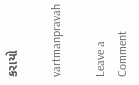કરાયો

vartmanpravah

Leave a Comment